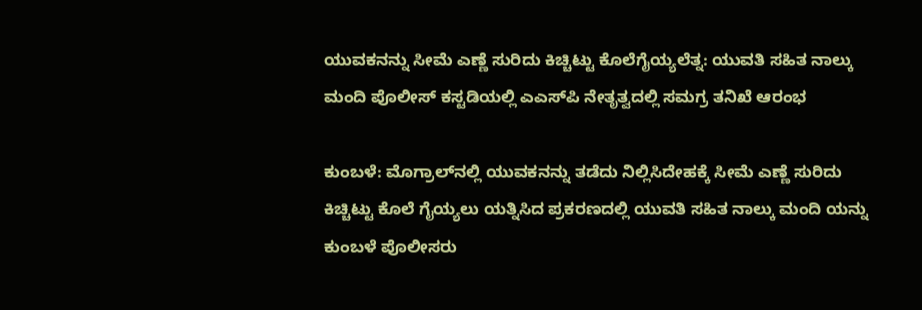ಯುವಕನನ್ನು ಸೀಮೆ ಎಣ್ಣೆ ಸುರಿದು ಕಿಚ್ಚಿಟ್ಟು ಕೊಲೆಗೈಯ್ಯಲೆತ್ನ: ಯುವತಿ ಸಹಿತ ನಾಲ್ಕು ಮಂದಿ ಪೊಲೀಸ್ ಕಸ್ಟಡಿಯಲ್ಲಿ ಎಎಸ್‌ಪಿ ನೇತೃತ್ವದಲ್ಲಿ ಸಮಗ್ರ ತನಿಖೆ ಆರಂಭ

ಕುಂಬಳೆ: ಮೊಗ್ರಾಲ್‌ನಲ್ಲಿ ಯುವಕನನ್ನು ತಡೆದು ನಿಲ್ಲಿಸಿದೇಹಕ್ಕೆ ಸೀಮೆ ಎಣ್ಣೆ ಸುರಿದು ಕಿಚ್ಚಿಟ್ಟು ಕೊಲೆ ಗೈಯ್ಯಲು ಯತ್ನಿಸಿದ ಪ್ರಕರಣದಲ್ಲಿ ಯುವತಿ ಸಹಿತ ನಾಲ್ಕು ಮಂದಿ ಯನ್ನು ಕುಂಬಳೆ ಪೊಲೀಸರು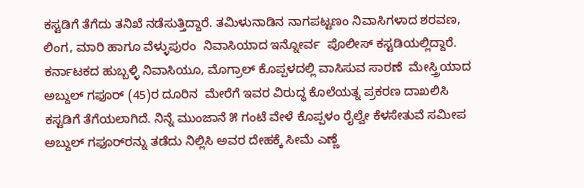ಕಸ್ಟಡಿಗೆ ತೆಗೆದು ತನಿಖೆ ನಡೆಸುತ್ತಿದ್ದಾರೆ. ತಮಿಳುನಾಡಿನ ನಾಗಪಟ್ಟಣಂ ನಿವಾಸಿಗಳಾದ ಶರವಣ, ಲಿಂಗ, ಮಾರಿ ಹಾಗೂ ವೆಳ್ಳುಪುರಂ  ನಿವಾಸಿಯಾದ ಇನ್ನೋರ್ವ  ಪೊಲೀಸ್ ಕಸ್ಟಡಿಯಲ್ಲಿದ್ದಾರೆ. ಕರ್ನಾಟಕದ ಹುಬ್ಬಳ್ಳಿ ನಿವಾಸಿಯೂ, ಮೊಗ್ರಾಲ್ ಕೊಪ್ಪಳದಲ್ಲಿ ವಾಸಿಸುವ ಸಾರಣೆ  ಮೇಸ್ತ್ರಿಯಾದ  ಅಬ್ದುಲ್ ಗಫೂರ್ (45)ರ ದೂರಿನ  ಮೇರೆಗೆ ಇವರ ವಿರುದ್ಧ ಕೊಲೆಯತ್ನ ಪ್ರಕರಣ ದಾಖಲಿಸಿ ಕಸ್ಟಡಿಗೆ ತೆಗೆಯಲಾಗಿದೆ. ನಿನ್ನೆ ಮುಂಜಾನೆ ೫ ಗಂಟೆ ವೇಳೆ ಕೊಪ್ಪಳಂ ರೈಲ್ವೇ ಕೆಳಸೇತುವೆ ಸಮೀಪ ಅಬ್ದುಲ್ ಗಫೂರ್‌ರನ್ನು ತಡೆದು ನಿಲ್ಲಿಸಿ ಅವರ ದೇಹಕ್ಕೆ ಸೀಮೆ ಎಣ್ಣೆ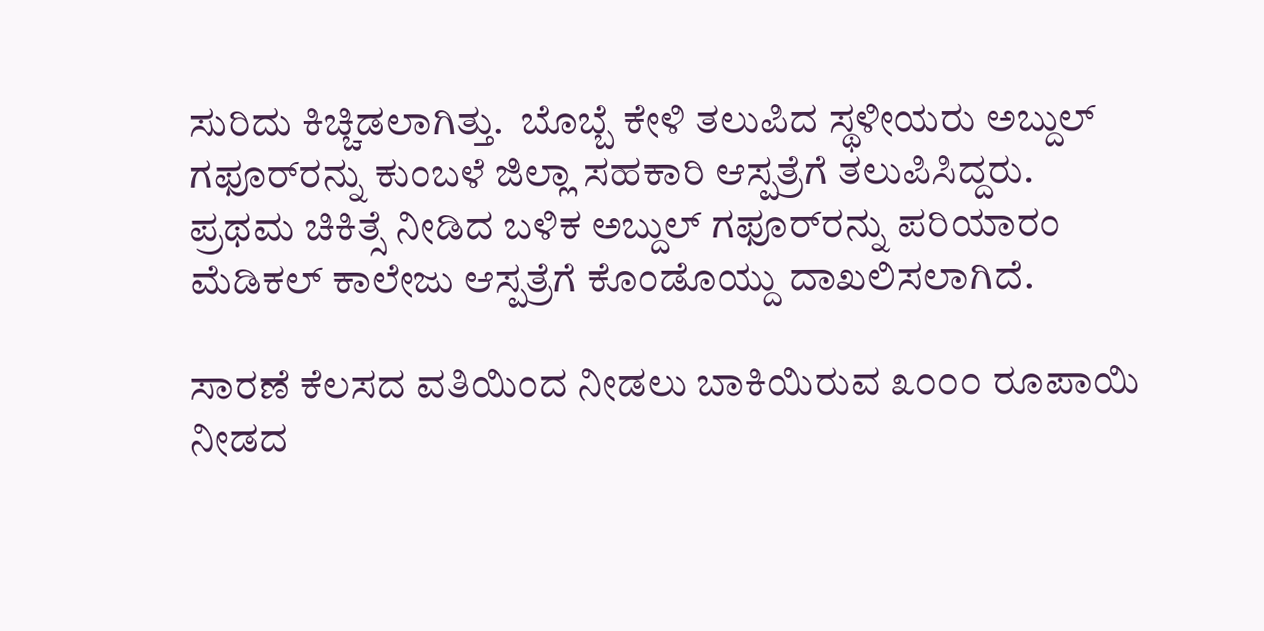ಸುರಿದು ಕಿಚ್ಚಿಡಲಾಗಿತ್ತು.  ಬೊಬ್ಬೆ ಕೇಳಿ ತಲುಪಿದ ಸ್ಥಳೀಯರು ಅಬ್ದುಲ್ ಗಫೂರ್‌ರನ್ನು ಕುಂಬಳೆ ಜಿಲ್ಲಾ ಸಹಕಾರಿ ಆಸ್ಪತ್ರೆಗೆ ತಲುಪಿಸಿದ್ದರು. ಪ್ರಥಮ ಚಿಕಿತ್ಸೆ ನೀಡಿದ ಬಳಿಕ ಅಬ್ದುಲ್ ಗಫೂರ್‌ರನ್ನು ಪರಿಯಾರಂ ಮೆಡಿಕಲ್ ಕಾಲೇಜು ಆಸ್ಪತ್ರೆಗೆ ಕೊಂಡೊಯ್ದು ದಾಖಲಿಸಲಾಗಿದೆ.

ಸಾರಣೆ ಕೆಲಸದ ವತಿಯಿಂದ ನೀಡಲು ಬಾಕಿಯಿರುವ ೩೦೦೦ ರೂಪಾಯಿ ನೀಡದ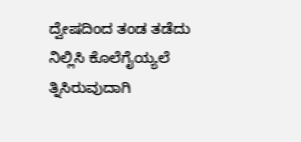ದ್ವೇಷದಿಂದ ತಂಡ ತಡೆದು ನಿಲ್ಲಿಸಿ ಕೊಲೆಗೈಯ್ಯಲೆ ತ್ನಿಸಿರುವುದಾಗಿ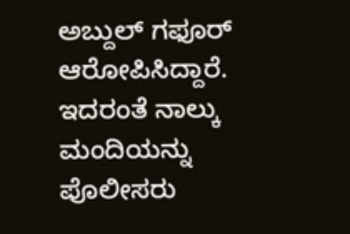ಅಬ್ದುಲ್ ಗಫೂರ್ ಆರೋಪಿಸಿದ್ದಾರೆ. ಇದರಂತೆ ನಾಲ್ಕು ಮಂದಿಯನ್ನು ಪೊಲೀಸರು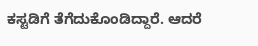ಕಸ್ಟಡಿಗೆ ತೆಗೆದುಕೊಂಡಿದ್ದಾರೆ. ಆದರೆ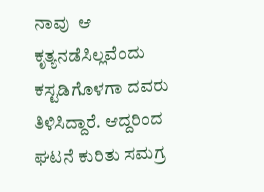ನಾವು  ಆ ಕೃತ್ಯನಡೆಸಿಲ್ಲವೆಂದು ಕಸ್ಟಡಿಗೊಳಗಾ ದವರು ತಿಳಿಸಿದ್ದಾರೆ. ಆದ್ದರಿಂದ ಘಟನೆ ಕುರಿತು ಸಮಗ್ರ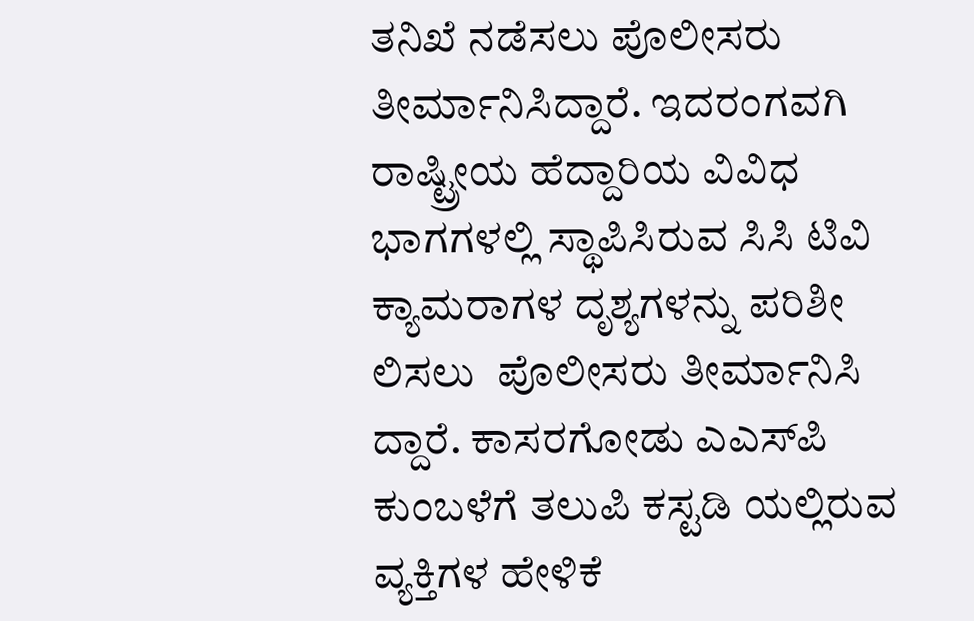ತನಿಖೆ ನಡೆಸಲು ಪೊಲೀಸರು ತೀರ್ಮಾನಿಸಿದ್ದಾರೆ. ಇದರಂಗವಗಿ ರಾಷ್ಟ್ರೀಯ ಹೆದ್ದಾರಿಯ ವಿವಿಧ ಭಾಗಗಳಲ್ಲಿ ಸ್ಥಾಪಿಸಿರುವ ಸಿಸಿ ಟಿವಿ ಕ್ಯಾಮರಾಗಳ ದೃಶ್ಯಗಳನ್ನು ಪರಿಶೀ ಲಿಸಲು  ಪೊಲೀಸರು ತೀರ್ಮಾನಿಸಿ ದ್ದಾರೆ. ಕಾಸರಗೋಡು ಎಎಸ್‌ಪಿ ಕುಂಬಳೆಗೆ ತಲುಪಿ ಕಸ್ಟಡಿ ಯಲ್ಲಿರುವ ವ್ಯಕ್ತಿಗಳ ಹೇಳಿಕೆ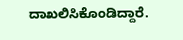ದಾಖಲಿಸಿಕೊಂಡಿದ್ದಾರೆ.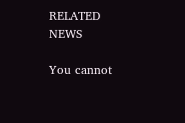RELATED NEWS

You cannot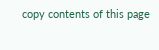copy contents of this page